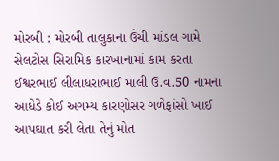મોરબી : મોરબી તાલુકાના ઉંચી માંડલ ગામે સેલટોસ સિરામિક કારખાનામાં કામ કરતા ઈશ્વરભાઈ લીલાધરાભાઈ માલી ઉ.વ.50 નામના આધેડે કોઈ અગમ્ય કારણોસર ગળેફાંસો ખાઈ આપઘાત કરી લેતા તેનું મોત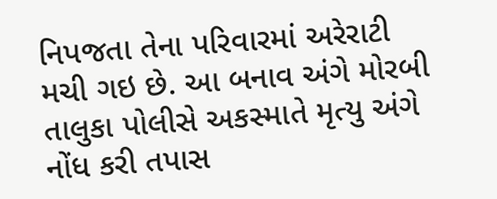નિપજતા તેના પરિવારમાં અરેરાટી મચી ગઇ છે. આ બનાવ અંગે મોરબી તાલુકા પોલીસે અકસ્માતે મૃત્યુ અંગે નોંધ કરી તપાસ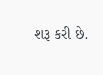શરૂ કરી છે.